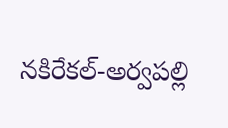నకిరేకల్-అర్వపల్లి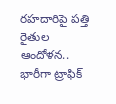రహదారిపై పత్తి రైతుల ఆందోళన.. భారీగా ట్రాఫిక్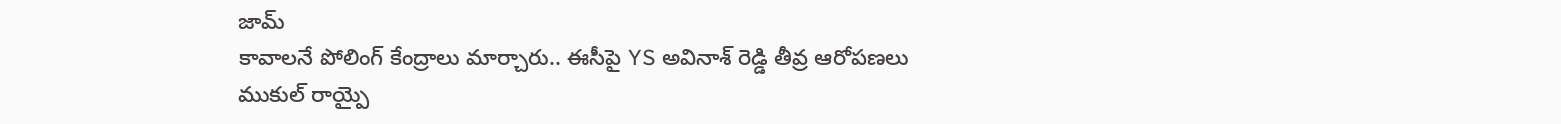జామ్
కావాలనే పోలింగ్ కేంద్రాలు మార్చారు.. ఈసీపై YS అవినాశ్ రెడ్డి తీవ్ర ఆరోపణలు
ముకుల్ రాయ్పై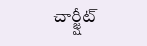చార్జ్షీట్